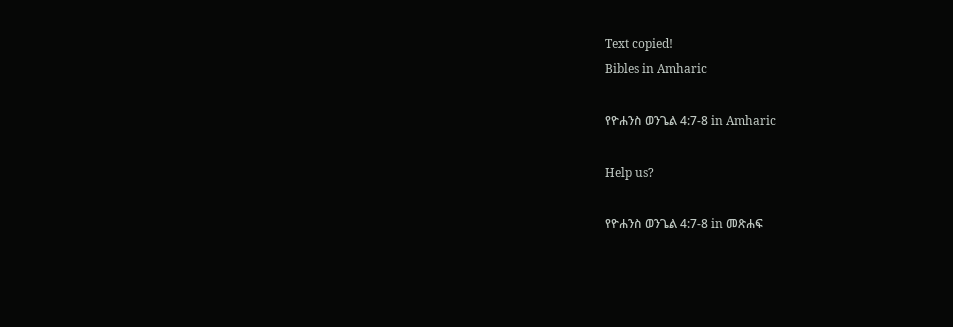Text copied!
Bibles in Amharic

የዮሐንስ ወንጌል 4:7-8 in Amharic

Help us?

የዮሐንስ ወንጌል 4:7-8 in መጽሐፍ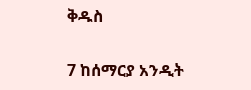ቅዱስ

7 ከሰማርያ አንዲት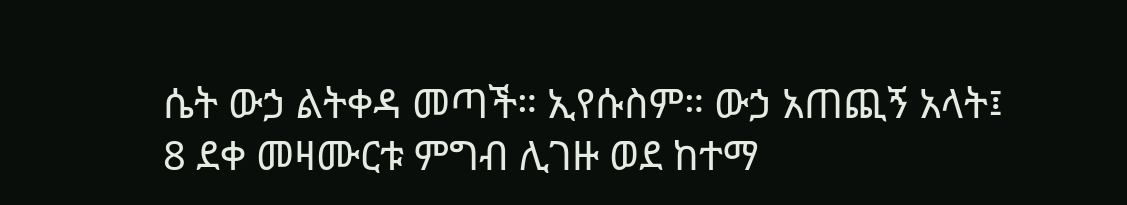ሴት ውኃ ልትቀዳ መጣች። ኢየሱስም። ውኃ አጠጪኝ አላት፤
8 ደቀ መዛሙርቱ ምግብ ሊገዙ ወደ ከተማ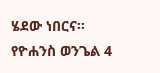ሄደው ነበርና።
የዮሐንስ ወንጌል 4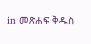in መጽሐፍ ቅዱስ